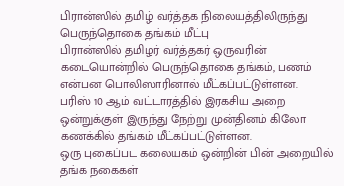பிரான்ஸில் தமிழ் வர்த்தக நிலையத்திலிருந்து பெருந்தொகை தங்கம் மீட்பு
பிரான்ஸில் தமிழர் வர்த்தகர் ஒருவரின் கடையொன்றில் பெருந்தொகை தங்கம், பணம் என்பன பொலிஸாரினால் மீட்கப்பட்டுள்ளன.
பரிஸ் 10 ஆம் வட்டாரத்தில் இரகசிய அறை ஒன்றுக்குள் இருந்து நேற்று முன்தினம் கிலோ கணக்கில் தங்கம் மீட்கப்பட்டுள்ளன.
ஒரு புகைப்பட கலையகம் ஒன்றின் பின் அறையில் தங்க நகைகள்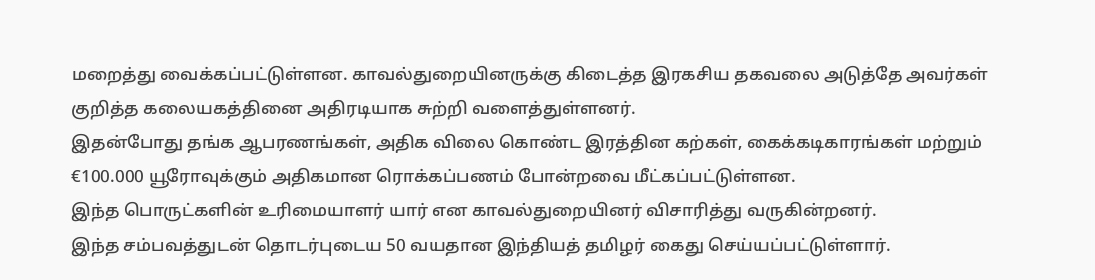மறைத்து வைக்கப்பட்டுள்ளன. காவல்துறையினருக்கு கிடைத்த இரகசிய தகவலை அடுத்தே அவர்கள் குறித்த கலையகத்தினை அதிரடியாக சுற்றி வளைத்துள்ளனர்.
இதன்போது தங்க ஆபரணங்கள், அதிக விலை கொண்ட இரத்தின கற்கள், கைக்கடிகாரங்கள் மற்றும் €100.000 யூரோவுக்கும் அதிகமான ரொக்கப்பணம் போன்றவை மீட்கப்பட்டுள்ளன.
இந்த பொருட்களின் உரிமையாளர் யார் என காவல்துறையினர் விசாரித்து வருகின்றனர்.
இந்த சம்பவத்துடன் தொடர்புடைய 50 வயதான இந்தியத் தமிழர் கைது செய்யப்பட்டுள்ளார்.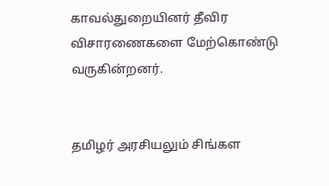காவல்துறையினர் தீவிர விசாரணைகளை மேற்கொண்டு வருகின்றனர்.


தமிழர் அரசியலும் சிங்கள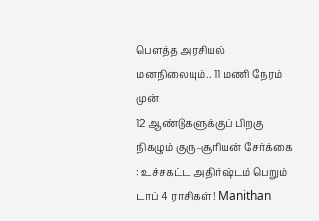பௌத்த அரசியல் மனநிலையும்.. 11 மணி நேரம் முன்
12 ஆண்டுகளுக்குப் பிறகு நிகழும் குரு–சூரியன் சேர்க்கை : உச்சகட்ட அதிர்ஷ்டம் பெறும் டாப் 4 ராசிகள்! Manithan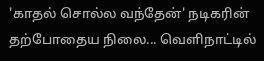'காதல் சொல்ல வந்தேன்' நடிகரின் தற்போதைய நிலை... வெளிநாட்டில்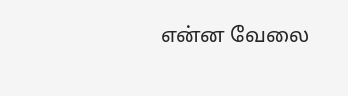என்ன வேலை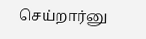செய்றார்னு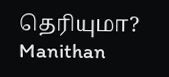தெரியுமா? Manithan